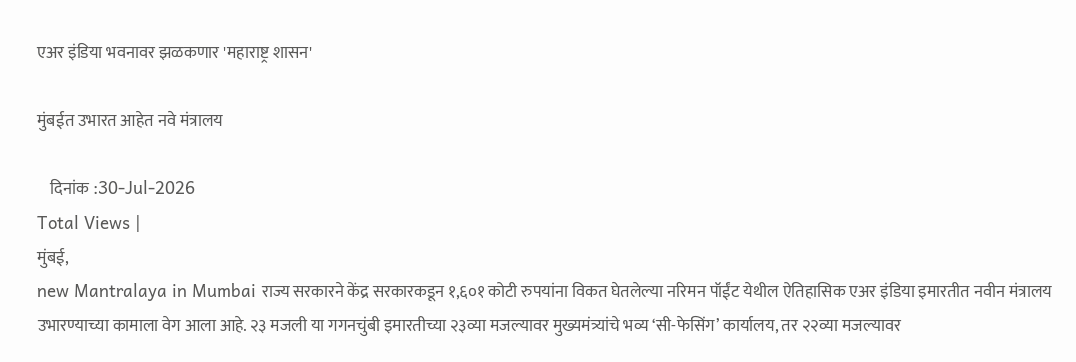एअर इंडिया भवनावर झळकणार 'महाराष्ट्र शासन'

मुंबईत उभारत आहेत नवे मंत्रालय

    दिनांक :30-Jul-2026
Total Views |
मुंबई,
new Mantralaya in Mumbai राज्य सरकारने केंद्र सरकारकडून १,६०१ कोटी रुपयांना विकत घेतलेल्या नरिमन पॉईंट येथील ऐतिहासिक एअर इंडिया इमारतीत नवीन मंत्रालय उभारण्याच्या कामाला वेग आला आहे. २३ मजली या गगनचुंबी इमारतीच्या २३व्या मजल्यावर मुख्यमंत्र्यांचे भव्य ‘सी-फेसिंग’ कार्यालय, तर २२व्या मजल्यावर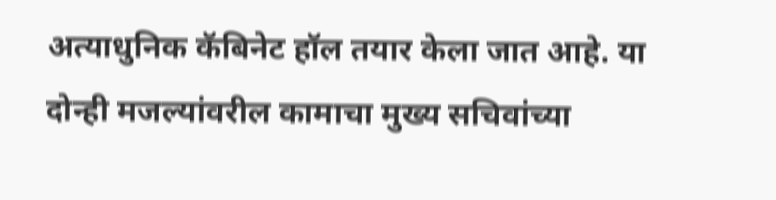अत्याधुनिक कॅबिनेट हॉल तयार केला जात आहे. या दोन्ही मजल्यांवरील कामाचा मुख्य सचिवांच्या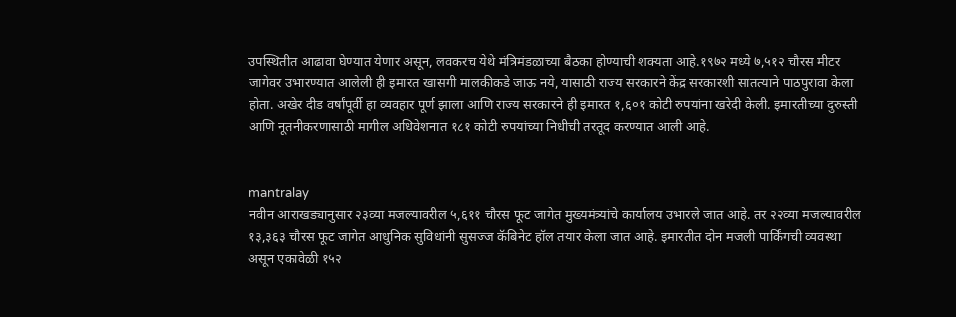उपस्थितीत आढावा घेण्यात येणार असून, लवकरच येथे मंत्रिमंडळाच्या बैठका होण्याची शक्यता आहे.१९७२ मध्ये ७,५१२ चौरस मीटर जागेवर उभारण्यात आलेली ही इमारत खासगी मालकीकडे जाऊ नये, यासाठी राज्य सरकारने केंद्र सरकारशी सातत्याने पाठपुरावा केला होता. अखेर दीड वर्षांपूर्वी हा व्यवहार पूर्ण झाला आणि राज्य सरकारने ही इमारत १,६०१ कोटी रुपयांना खरेदी केली. इमारतीच्या दुरुस्ती आणि नूतनीकरणासाठी मागील अधिवेशनात १८१ कोटी रुपयांच्या निधीची तरतूद करण्यात आली आहे.


mantralay
नवीन आराखड्यानुसार २३व्या मजल्यावरील ५,६११ चौरस फूट जागेत मुख्यमंत्र्यांचे कार्यालय उभारले जात आहे. तर २२व्या मजल्यावरील १३,३६३ चौरस फूट जागेत आधुनिक सुविधांनी सुसज्ज कॅबिनेट हॉल तयार केला जात आहे. इमारतीत दोन मजली पार्किंगची व्यवस्था असून एकावेळी १५२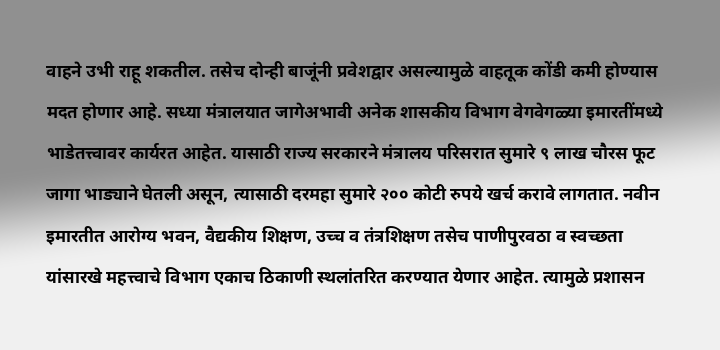वाहने उभी राहू शकतील. तसेच दोन्ही बाजूंनी प्रवेशद्वार असल्यामुळे वाहतूक कोंडी कमी होण्यास मदत होणार आहे. सध्या मंत्रालयात जागेअभावी अनेक शासकीय विभाग वेगवेगळ्या इमारतींमध्ये भाडेतत्त्वावर कार्यरत आहेत. यासाठी राज्य सरकारने मंत्रालय परिसरात सुमारे ९ लाख चौरस फूट जागा भाड्याने घेतली असून, त्यासाठी दरमहा सुमारे २०० कोटी रुपये खर्च करावे लागतात. नवीन इमारतीत आरोग्य भवन, वैद्यकीय शिक्षण, उच्च व तंत्रशिक्षण तसेच पाणीपुरवठा व स्वच्छता यांसारखे महत्त्वाचे विभाग एकाच ठिकाणी स्थलांतरित करण्यात येणार आहेत. त्यामुळे प्रशासन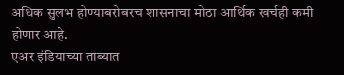अधिक सुलभ होण्याबरोबरच शासनाचा मोठा आर्थिक खर्चही कमी होणार आहे.
एअर इंडियाच्या ताब्यात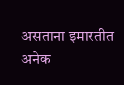असताना इमारतीत अनेक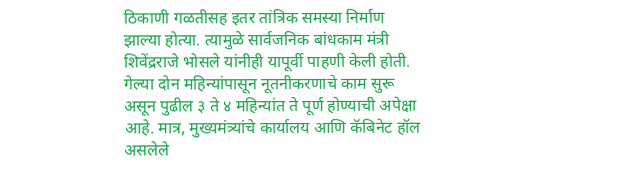ठिकाणी गळतीसह इतर तांत्रिक समस्या निर्माण झाल्या होत्या. त्यामुळे सार्वजनिक बांधकाम मंत्री शिवेंद्रराजे भोसले यांनीही यापूर्वी पाहणी केली होती. गेल्या दोन महिन्यांपासून नूतनीकरणाचे काम सुरू असून पुढील ३ ते ४ महिन्यांत ते पूर्ण होण्याची अपेक्षा आहे. मात्र, मुख्यमंत्र्यांचे कार्यालय आणि कॅबिनेट हॉल असलेले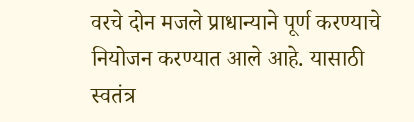वरचे दोन मजले प्राधान्याने पूर्ण करण्याचे नियोजन करण्यात आले आहे. यासाठी स्वतंत्र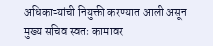अधिकाऱ्यांची नियुक्ती करण्यात आली असून मुख्य सचिव स्वतः कामावर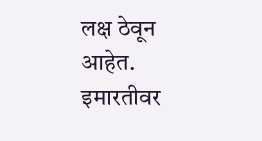लक्ष ठेवून आहेत. इमारतीवर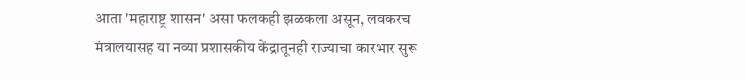आता 'महाराष्ट्र शासन' असा फलकही झळकला असून, लवकरच मंत्रालयासह या नव्या प्रशासकीय केंद्रातूनही राज्याचा कारभार सुरू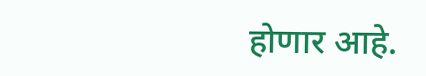होणार आहे.